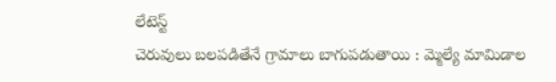లేటెస్ట్
చెరువులు బలపడితేనే గ్రామాలు బాగుపడుతాయి : మ్మెల్యే మామిడాల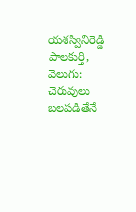యశస్వినిరెడ్డి
పాలకుర్తి, వెలుగు: చెరువులు బలపడితేనే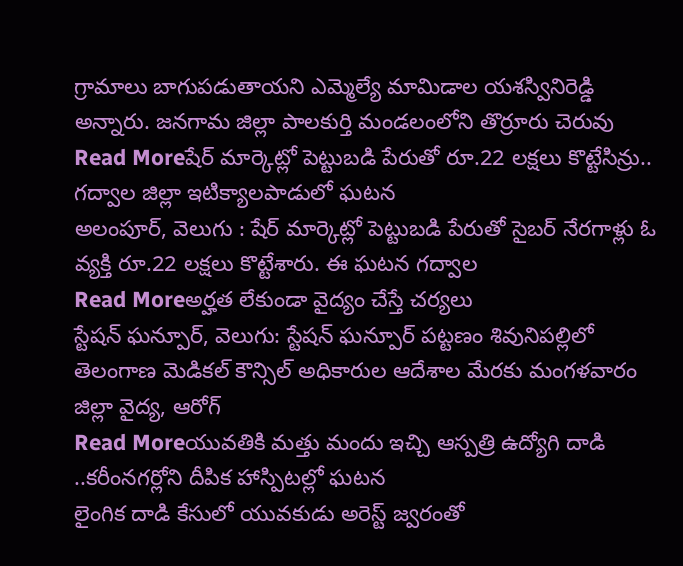గ్రామాలు బాగుపడుతాయని ఎమ్మెల్యే మామిడాల యశస్వినిరెడ్డి అన్నారు. జనగామ జిల్లా పాలకుర్తి మండలంలోని తొర్రూరు చెరువు
Read Moreషేర్ మార్కెట్లో పెట్టుబడి పేరుతో రూ.22 లక్షలు కొట్టేసిన్రు.. గద్వాల జిల్లా ఇటిక్యాలపాడులో ఘటన
అలంపూర్, వెలుగు : షేర్ మార్కెట్లో పెట్టుబడి పేరుతో సైబర్ నేరగాళ్లు ఓ వ్యక్తి రూ.22 లక్షలు కొట్టేశారు. ఈ ఘటన గద్వాల
Read Moreఅర్హత లేకుండా వైద్యం చేస్తే చర్యలు
స్టేషన్ ఘన్పూర్, వెలుగు: స్టేషన్ ఘన్పూర్ పట్టణం శివునిపల్లిలో తెలంగాణ మెడికల్ కౌన్సిల్ అధికారుల ఆదేశాల మేరకు మంగళవారం జిల్లా వైద్య, ఆరోగ్
Read Moreయువతికి మత్తు మందు ఇచ్చి ఆస్పత్రి ఉద్యోగి దాడి ..కరీంనగర్లోని దీపిక హాస్పిటల్లో ఘటన
లైంగిక దాడి కేసులో యువకుడు అరెస్ట్ జ్వరంతో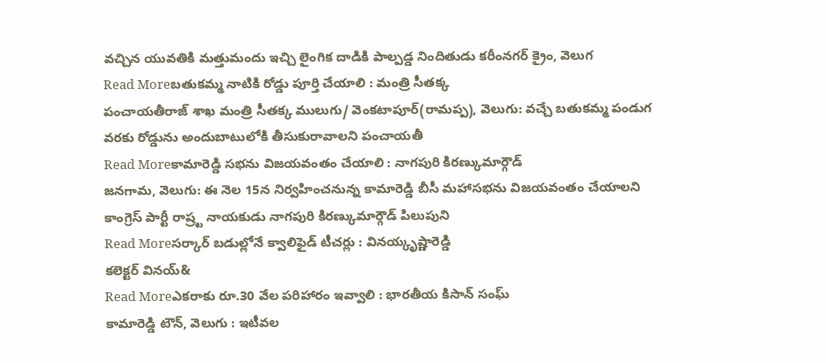వచ్చిన యువతికి మత్తుమందు ఇచ్చి లైంగిక దాడికి పాల్పడ్డ నిందితుడు కరీంనగర్ క్రైం, వెలుగ
Read Moreబతుకమ్మ నాటికి రోడ్డు పూర్తి చేయాలి : మంత్రి సీతక్క
పంచాయతీరాజ్ శాఖ మంత్రి సీతక్క ములుగు/ వెంకటాపూర్(రామప్ప), వెలుగు: వచ్చే బతుకమ్మ పండుగ వరకు రోడ్డును అందుబాటులోకి తీసుకురావాలని పంచాయతీ
Read Moreకామారెడ్డి సభను విజయవంతం చేయాలి : నాగపురి కిరణ్కుమార్గౌడ్
జనగామ, వెలుగు: ఈ నెల 15న నిర్వహించనున్న కామారెడ్డి బీసీ మహాసభను విజయవంతం చేయాలని కాంగ్రెస్ పార్టీ రాష్ర్ట నాయకుడు నాగపురి కిరణ్కుమార్గౌడ్ పిలుపుని
Read Moreసర్కార్ బడుల్లోనే క్వాలిఫైడ్ టీచర్లు : వినయ్కృష్ణారెడ్డి
కలెక్టర్ వినయ్&
Read Moreఎకరాకు రూ.30 వేల పరిహారం ఇవ్వాలి : భారతీయ కిసాన్ సంఘ్
కామారెడ్డి టౌన్, వెలుగు : ఇటీవల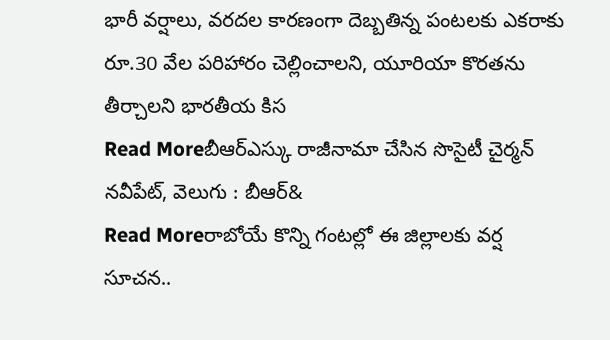భారీ వర్షాలు, వరదల కారణంగా దెబ్బతిన్న పంటలకు ఎకరాకు రూ.30 వేల పరిహారం చెల్లించాలని, యూరియా కొరతను తీర్చాలని భారతీయ కిస
Read Moreబీఆర్ఎస్కు రాజీనామా చేసిన సొసైటీ చైర్మన్
నవీపేట్, వెలుగు : బీఆర్&
Read Moreరాబోయే కొన్ని గంటల్లో ఈ జిల్లాలకు వర్ష సూచన..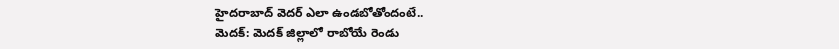హైదరాబాద్ వెదర్ ఎలా ఉండబోతోందంటే..
మెదక్: మెదక్ జిల్లాలో రాబోయే రెండు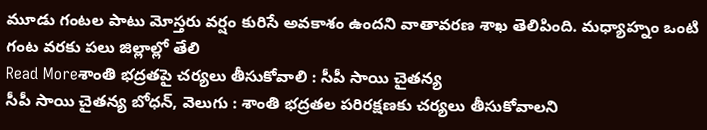మూడు గంటల పాటు మోస్తరు వర్షం కురిసే అవకాశం ఉందని వాతావరణ శాఖ తెలిపింది. మధ్యాహ్నం ఒంటి గంట వరకు పలు జిల్లాల్లో తేలి
Read Moreశాంతి భద్రతపై చర్యలు తీసుకోవాలి : సీపీ సాయి చైతన్య
సీపీ సాయి చైతన్య బోధన్, వెలుగు : శాంతి భద్రతల పరిరక్షణకు చర్యలు తీసుకోవాలని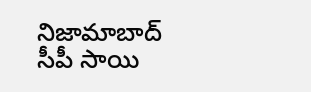నిజామాబాద్ సీపీ సాయి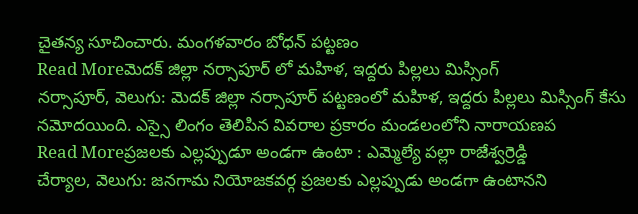చైతన్య సూచించారు. మంగళవారం బోధన్ పట్టణం
Read Moreమెదక్ జిల్లా నర్సాపూర్ లో మహిళ, ఇద్దరు పిల్లలు మిస్సింగ్
నర్సాపూర్, వెలుగు: మెదక్ జిల్లా నర్సాపూర్ పట్టణంలో మహిళ, ఇద్దరు పిల్లలు మిస్సింగ్ కేసు నమోదయింది. ఎస్సై లింగం తెలిపిన వివరాల ప్రకారం మండలంలోని నారాయణప
Read Moreప్రజలకు ఎల్లప్పుడూ అండగా ఉంటా : ఎమ్మెల్యే పల్లా రాజేశ్వర్రెడ్డి
చేర్యాల, వెలుగు: జనగామ నియోజకవర్గ ప్రజలకు ఎల్లప్పుడు అండగా ఉంటానని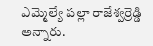ఎమ్మెల్యే పల్లా రాజేశ్వర్రెడ్డి అన్నారు.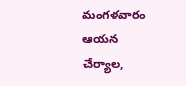మంగళవారం ఆయన చేర్యాల,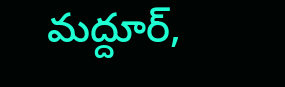మద్దూర్,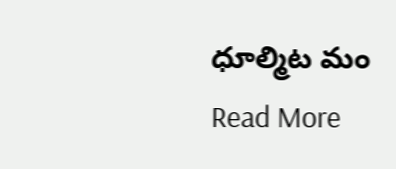ధూల్మిట మం
Read More